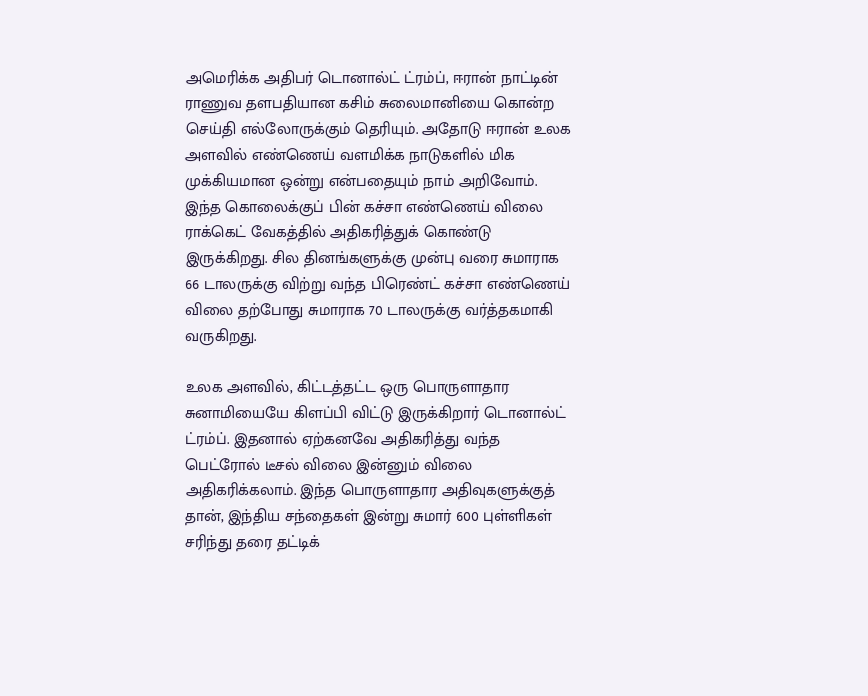அமெரிக்க அதிபர் டொனால்ட் ட்ரம்ப், ஈரான் நாட்டின் ராணுவ தளபதியான கசிம் சுலைமானியை கொன்ற செய்தி எல்லோருக்கும் தெரியும். அதோடு ஈரான் உலக அளவில் எண்ணெய் வளமிக்க நாடுகளில் மிக முக்கியமான ஒன்று என்பதையும் நாம் அறிவோம்.
இந்த கொலைக்குப் பின் கச்சா எண்ணெய் விலை ராக்கெட் வேகத்தில் அதிகரித்துக் கொண்டு இருக்கிறது. சில தினங்களுக்கு முன்பு வரை சுமாராக 66 டாலருக்கு விற்று வந்த பிரெண்ட் கச்சா எண்ணெய் விலை தற்போது சுமாராக 70 டாலருக்கு வர்த்தகமாகி வருகிறது.

உலக அளவில், கிட்டத்தட்ட ஒரு பொருளாதார சுனாமியையே கிளப்பி விட்டு இருக்கிறார் டொனால்ட் ட்ரம்ப். இதனால் ஏற்கனவே அதிகரித்து வந்த பெட்ரோல் டீசல் விலை இன்னும் விலை அதிகரிக்கலாம். இந்த பொருளாதார அதிவுகளுக்குத் தான், இந்திய சந்தைகள் இன்று சுமார் 600 புள்ளிகள் சரிந்து தரை தட்டிக்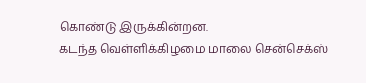கொண்டு இருக்கின்றன.
கடந்த வெள்ளிக்கிழமை மாலை சென்செக்ஸ்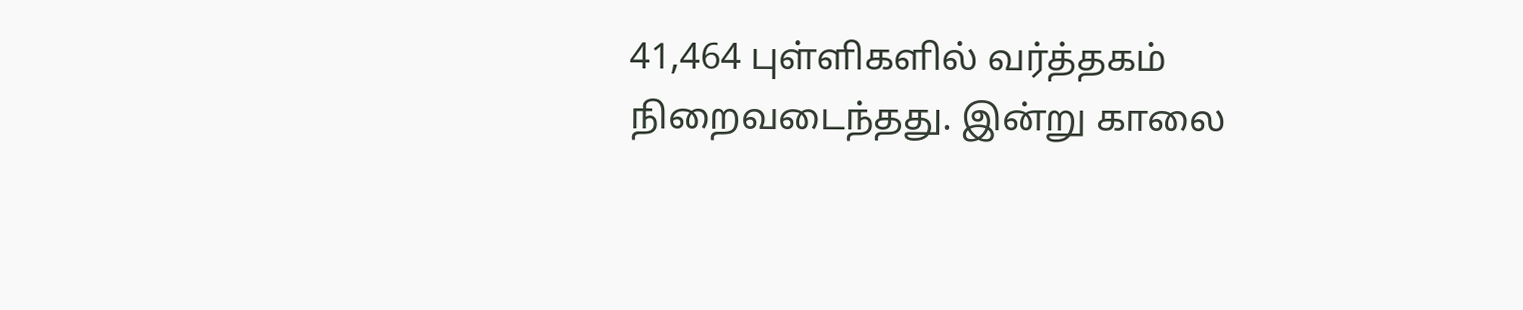41,464 புள்ளிகளில் வர்த்தகம் நிறைவடைந்தது. இன்று காலை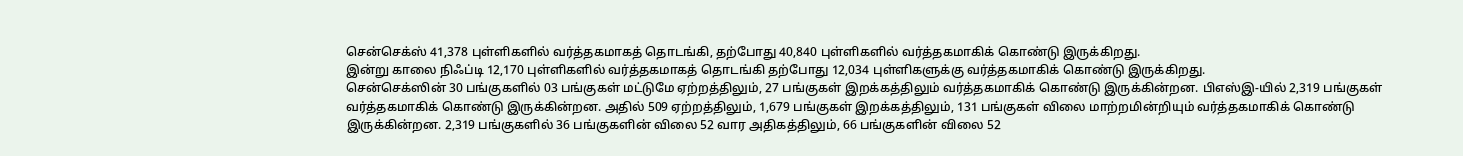சென்செக்ஸ் 41,378 புள்ளிகளில் வர்த்தகமாகத் தொடங்கி, தற்போது 40,840 புள்ளிகளில் வர்த்தகமாகிக் கொண்டு இருக்கிறது.
இன்று காலை நிஃப்டி 12,170 புள்ளிகளில் வர்த்தகமாகத் தொடங்கி தற்போது 12,034 புள்ளிகளுக்கு வர்த்தகமாகிக் கொண்டு இருக்கிறது.
சென்செக்ஸின் 30 பங்குகளில் 03 பங்குகள் மட்டுமே ஏற்றத்திலும், 27 பங்குகள் இறக்கத்திலும் வர்த்தகமாகிக் கொண்டு இருக்கின்றன. பிஎஸ்இ-யில் 2,319 பங்குகள் வர்த்தகமாகிக் கொண்டு இருக்கின்றன. அதில் 509 ஏற்றத்திலும், 1,679 பங்குகள் இறக்கத்திலும், 131 பங்குகள் விலை மாற்றமின்றியும் வர்த்தகமாகிக் கொண்டு இருக்கின்றன. 2,319 பங்குகளில் 36 பங்குகளின் விலை 52 வார அதிகத்திலும், 66 பங்குகளின் விலை 52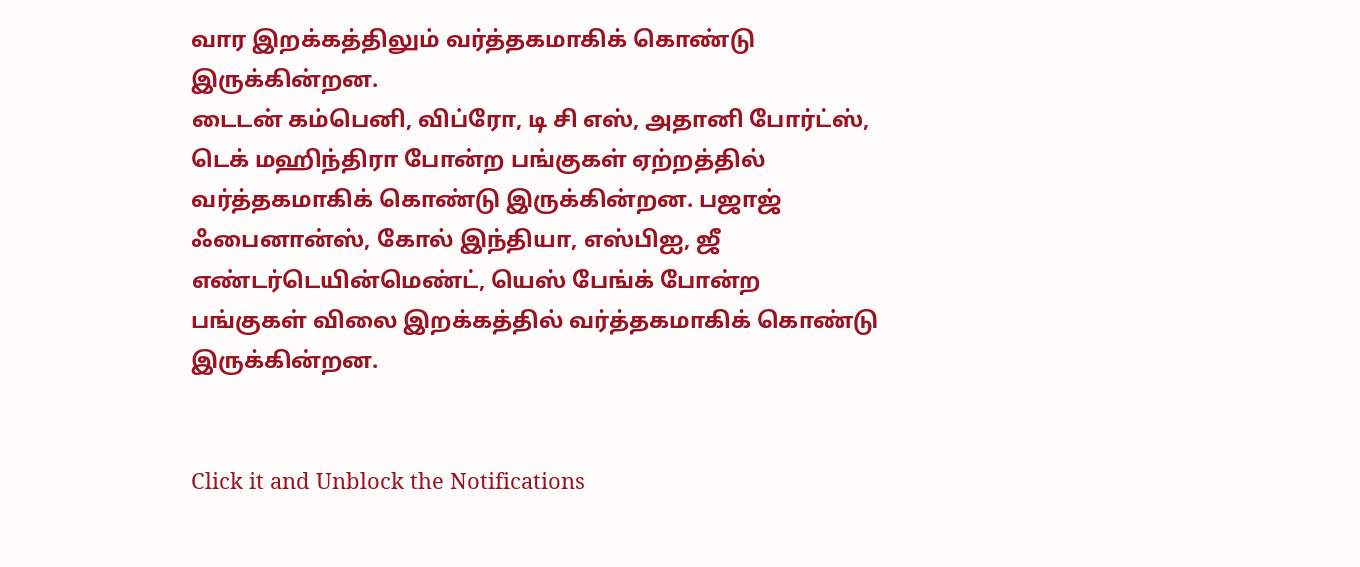வார இறக்கத்திலும் வர்த்தகமாகிக் கொண்டு இருக்கின்றன.
டைடன் கம்பெனி, விப்ரோ, டி சி எஸ், அதானி போர்ட்ஸ், டெக் மஹிந்திரா போன்ற பங்குகள் ஏற்றத்தில் வர்த்தகமாகிக் கொண்டு இருக்கின்றன. பஜாஜ் ஃபைனான்ஸ், கோல் இந்தியா, எஸ்பிஐ, ஜீ எண்டர்டெயின்மெண்ட், யெஸ் பேங்க் போன்ற பங்குகள் விலை இறக்கத்தில் வர்த்தகமாகிக் கொண்டு இருக்கின்றன.


Click it and Unblock the Notifications